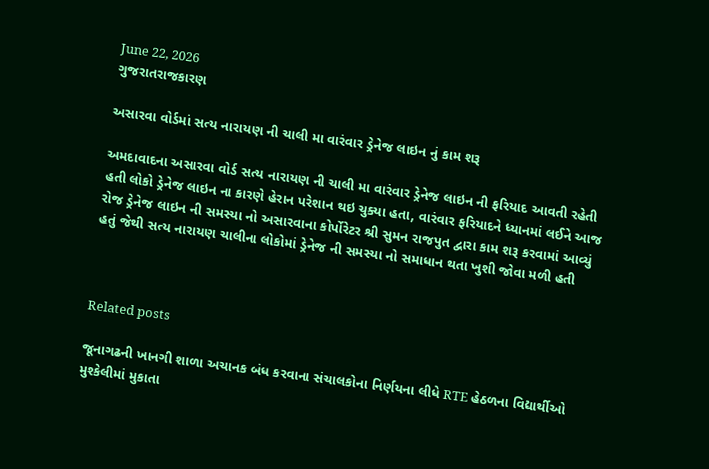June 22, 2026
ગુજરાતરાજકારણ

અસારવા વોર્ડમાં સત્ય નારાયણ ની ચાલી મા વારંવાર ડ્રેનેજ લાઇન નું કામ શરૂ

અમદાવાદના અસારવા વોર્ડ સત્ય નારાયણ ની ચાલી મા વારંવાર ડ્રેનેજ લાઇન ની ફરિયાદ આવતી રહેતી હતી લોકો ડ્રેનેજ લાઇન ના કારણે હેરાન પરેશાન થઇ ચુક્યા હતા, વારંવાર ફરિયાદને ધ્યાનમાં લઈને આજ રોજ ડ્રેનેજ લાઇન ની સમસ્યા નો અસારવાના કોર્પોરેટર શ્રી સુમન રાજપુત દ્વારા કામ શરૂ કરવામાં આવ્યું હતું જેથી સત્ય નારાયણ ચાલીના લોકોમાં ડ્રેનેજ ની સમસ્યા નો સમાધાન થતા ખુશી જોવા મળી હતી



Related posts

જૂનાગઢની ખાનગી શાળા અચાનક બંધ કરવાના સંચાલકોના નિર્ણયના લીધે RTE હેઠળના વિદ્યાર્થીઓ મુશ્કેલીમાં મુકાતા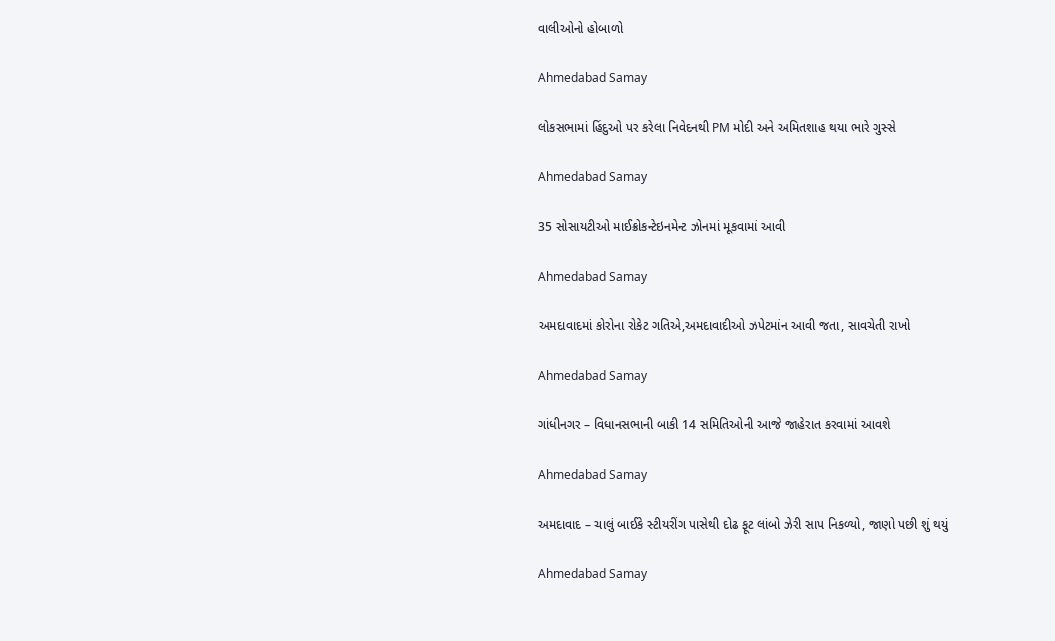વાલીઓનો હોબાળો

Ahmedabad Samay

લોકસભામાં હિંદુઓ પર કરેલા નિવેદનથી PM મોદી અને અમિતશાહ થયા ભારે ગુસ્સે

Ahmedabad Samay

35 સોસાયટીઓ માઈક્રોકન્ટેઇનમેન્ટ ઝોનમાં મૂકવામાં આવી

Ahmedabad Samay

અમદાવાદમાં કોરોના રોકેટ ગતિએ,અમદાવાદીઓ ઝપેટમાંન આવી જતા, સાવચેતી રાખો

Ahmedabad Samay

ગાંધીનગર – વિધાનસભાની બાકી 14 સમિતિઓની આજે જાહેરાત કરવામાં આવશે

Ahmedabad Samay

અમદાવાદ – ચાલું બાઈકે સ્ટીયરીંગ પાસેથી દોઢ ફૂટ લાંબો ઝેરી સાપ નિકળ્યો, જાણો પછી શું થયું

Ahmedabad Samay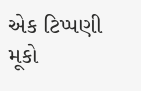એક ટિપ્પણી મૂકો